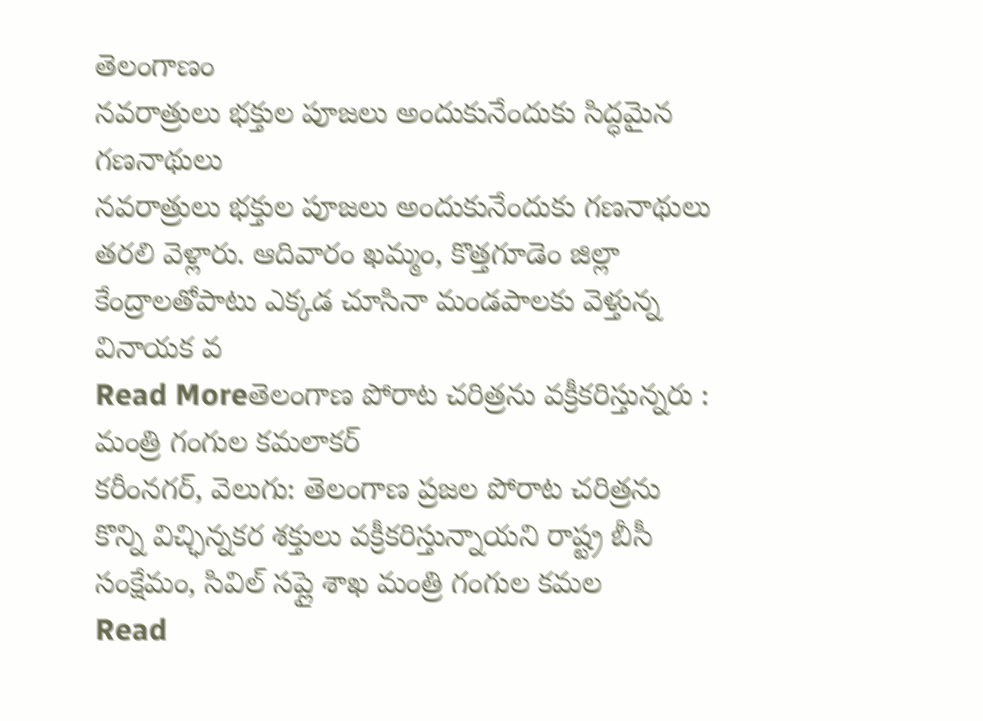తెలంగాణం
నవరాత్రులు భక్తుల పూజలు అందుకునేందుకు సిద్ధమైన గణనాథులు
నవరాత్రులు భక్తుల పూజలు అందుకునేందుకు గణనాథులు తరలి వెళ్లారు. ఆదివారం ఖమ్మం, కొత్తగూడెం జిల్లా కేంద్రాలతోపాటు ఎక్కడ చూసినా మండపాలకు వెళ్తున్న వినాయక వ
Read Moreతెలంగాణ పోరాట చరిత్రను వక్రీకరిస్తున్నరు : మంత్రి గంగుల కమలాకర్
కరీంనగర్, వెలుగు: తెలంగాణ ప్రజల పోరాట చరిత్రను కొన్ని విచ్ఛిన్నకర శక్తులు వక్రీకరిస్తున్నాయని రాష్ట్ర బీసీ సంక్షేమం, సివిల్ సప్లై శాఖ మంత్రి గంగుల కమల
Read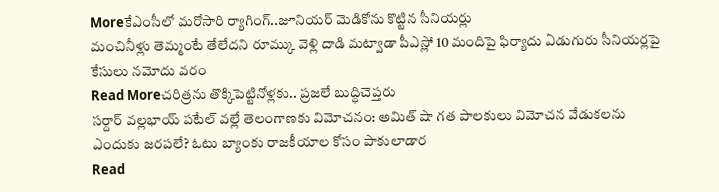Moreకేఎంసీలో మరోసారి ర్యాగింగ్..జూనియర్ మెడికోను కొట్టిన సీనియర్లు
మంచినీళ్లు తెమ్మంటే తేలేదని రూమ్కు వెళ్లి దాడి మట్వాడా పీఎస్లో 10 మందిపై ఫిర్యాదు ఏడుగురు సీనియర్లపై కేసులు నమోదు వరం
Read Moreచరిత్రను తొక్కిపెట్టినోళ్లకు.. ప్రజలే బుద్ధిచెప్తరు
సర్దార్ వల్లభాయ్ పటేల్ వల్లే తెలంగాణకు విమోచనం: అమిత్ షా గత పాలకులు విమోచన వేడుకలను ఎందుకు జరపలే? ఓటు బ్యాంకు రాజకీయాల కోసం పాకులాడార
Read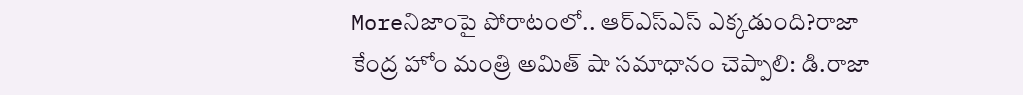Moreనిజాంపై పోరాటంలో.. ఆర్ఎస్ఎస్ ఎక్కడుంది?రాజా
కేంద్ర హోం మంత్రి అమిత్ షా సమాధానం చెప్పాలి: డి.రాజా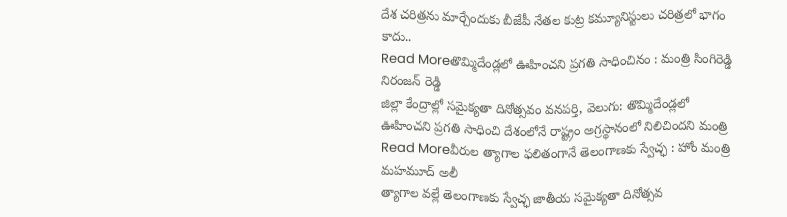దేశ చరిత్రను మార్చేందుకు బీజేపీ నేతల కుట్ర కమ్యూనిస్టులు చరిత్రలో భాగం కాదు..
Read Moreతొమ్మిదేండ్లలో ఊహించని ప్రగతి సాధించినం : మంత్రి సింగిరెడ్డి నిరంజన్ రెడ్డి
జిల్లా కేంద్రాల్లో సమైక్యతా దినోత్సవం వనపర్తి, వెలుగు: తొమ్మిదేండ్లలో ఊహించని ప్రగతి సాధించి దేశంలోనే రాష్ట్రం అగ్రస్థానంలో నిలిచిందని మంత్రి
Read Moreవీరుల త్యాగాల ఫలితంగానే తెలంగాణకు స్వేచ్ఛ : హోం మంత్రి మహమూద్ అలీ
త్యాగాల వల్లే తెలంగాణకు స్వేచ్ఛ జాతీయ సమైక్యతా దినోత్సవ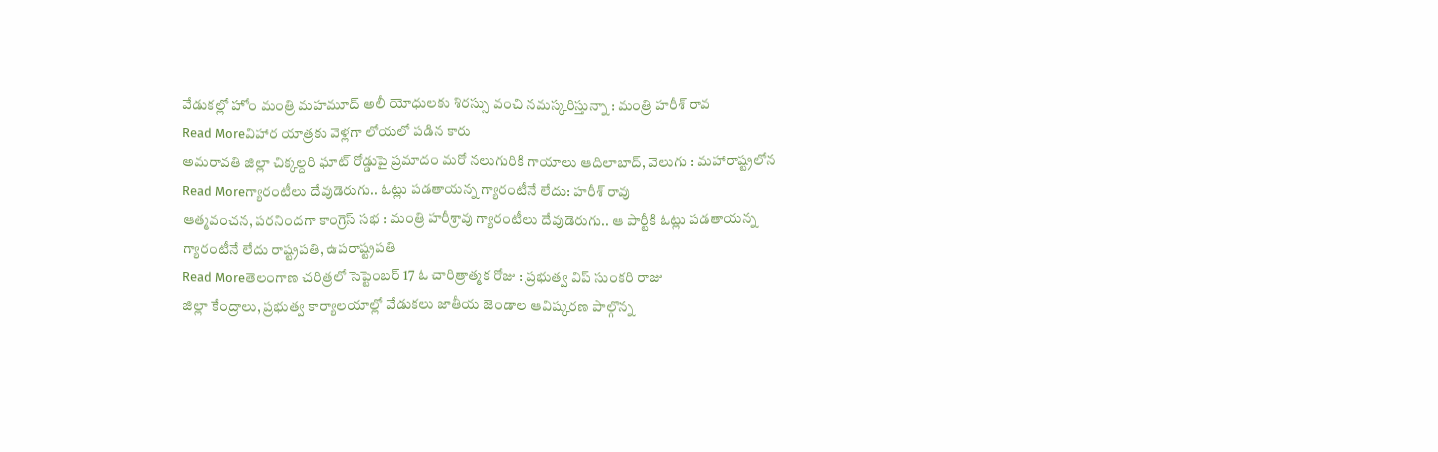వేడుకల్లో హోం మంత్రి మహమూద్ అలీ యోధులకు శిరస్సు వంచి నమస్కరిస్తున్నా : మంత్రి హరీశ్ రావ
Read Moreవిహార యాత్రకు వెళ్లగా లోయలో పడిన కారు
అమరావతి జిల్లా చిక్కల్దరి ఘాట్ రోడ్డుపై ప్రమాదం మరో నలుగురికి గాయాలు ఆదిలాబాద్, వెలుగు : మహారాష్ట్రలోన
Read Moreగ్యారంటీలు దేవుడెరుగు.. ఓట్లు పడతాయన్న గ్యారంటీనే లేదు: హరీశ్ రావు
ఆత్మవంచన, పరనిందగా కాంగ్రెస్ సభ : మంత్రి హరీశ్రావు గ్యారంటీలు దేవుడెరుగు.. ఆ పార్టీకి ఓట్లు పడతాయన్న గ్యారంటీనే లేదు రాష్ట్రపతి, ఉపరాష్ట్రపతి
Read Moreతెలంగాణ చరిత్రలో సెప్టెంబర్ 17 ఓ చారిత్రాత్మక రోజు : ప్రభుత్వ విప్ సుంకరి రాజు
జిల్లా కేంద్రాలు, ప్రభుత్వ కార్యాలయాల్లో వేడుకలు జాతీయ జెండాల ఆవిష్కరణ పాల్గొన్న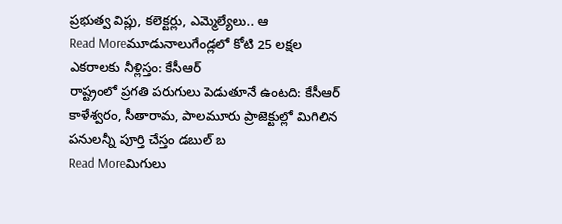ప్రభుత్వ విప్లు, కలెక్టర్లు, ఎమ్మెల్యేలు.. ఆ
Read Moreమూడునాలుగేండ్లలో కోటి 25 లక్షల ఎకరాలకు నీళ్లిస్తం: కేసీఆర్
రాష్ట్రంలో ప్రగతి పరుగులు పెడుతూనే ఉంటది: కేసీఆర్ కాళేశ్వరం, సీతారామ, పాలమూరు ప్రాజెక్టుల్లో మిగిలిన పనులన్నీ పూర్తి చేస్తం డబుల్ బ
Read Moreమిగులు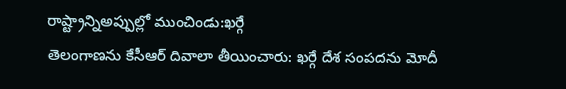రాష్ట్రాన్నిఅప్పుల్లో ముంచిండు:ఖర్గే
తెలంగాణను కేసీఆర్ దివాలా తీయించారు: ఖర్గే దేశ సంపదను మోదీ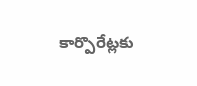కార్పొరేట్లకు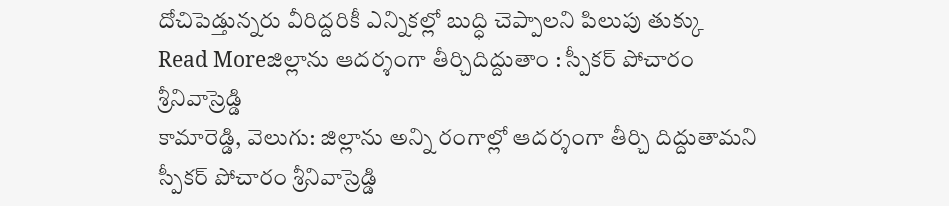దోచిపెడ్తున్నరు వీరిద్దరికీ ఎన్నికల్లో బుద్ధి చెప్పాలని పిలుపు తుక్కు
Read Moreజిల్లాను ఆదర్శంగా తీర్చిదిద్దుతాం : స్పీకర్ పోచారం శ్రీనివాస్రెడ్డి
కామారెడ్డి, వెలుగు: జిల్లాను అన్ని రంగాల్లో ఆదర్శంగా తీర్చి దిద్దుతామని స్పీకర్ పోచారం శ్రీనివాస్రెడ్డి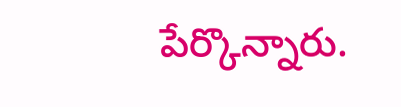పేర్కొన్నారు.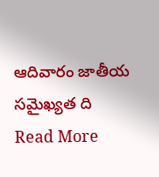ఆదివారం జాతీయ సమైఖ్యత ది
Read More